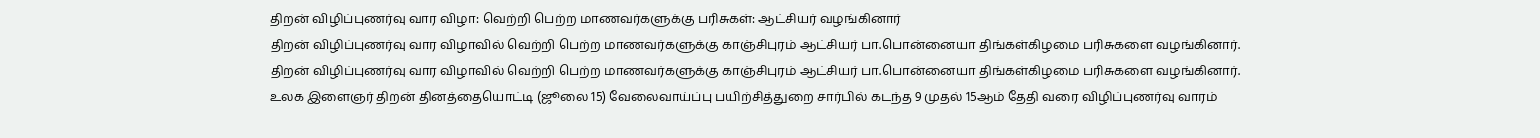திறன் விழிப்புணர்வு வார விழா: வெற்றி பெற்ற மாணவர்களுக்கு பரிசுகள்: ஆட்சியர் வழங்கினார்
திறன் விழிப்புணர்வு வார விழாவில் வெற்றி பெற்ற மாணவர்களுக்கு காஞ்சிபுரம் ஆட்சியர் பா.பொன்னையா திங்கள்கிழமை பரிசுகளை வழங்கினார்.
திறன் விழிப்புணர்வு வார விழாவில் வெற்றி பெற்ற மாணவர்களுக்கு காஞ்சிபுரம் ஆட்சியர் பா.பொன்னையா திங்கள்கிழமை பரிசுகளை வழங்கினார்.
உலக இளைஞர் திறன் தினத்தையொட்டி (ஜூலை 15) வேலைவாய்ப்பு பயிற்சித்துறை சார்பில் கடந்த 9 முதல் 15ஆம் தேதி வரை விழிப்புணர்வு வாரம்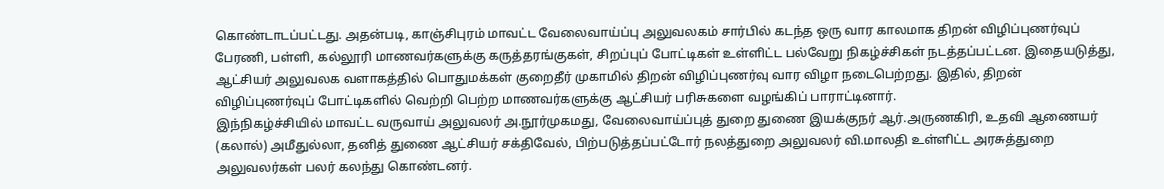கொண்டாடப்பட்டது. அதன்படி, காஞ்சிபுரம் மாவட்ட வேலைவாய்ப்பு அலுவலகம் சார்பில் கடந்த ஒரு வார காலமாக திறன் விழிப்புணர்வுப் பேரணி, பள்ளி, கல்லூரி மாணவர்களுக்கு கருத்தரங்குகள், சிறப்புப் போட்டிகள் உள்ளிட்ட பல்வேறு நிகழ்ச்சிகள் நடத்தப்பட்டன. இதையடுத்து, ஆட்சியர் அலுவலக வளாகத்தில் பொதுமக்கள் குறைதீர் முகாமில் திறன் விழிப்புணர்வு வார விழா நடைபெற்றது. இதில், திறன் விழிப்புணர்வுப் போட்டிகளில் வெற்றி பெற்ற மாணவர்களுக்கு ஆட்சியர் பரிசுகளை வழங்கிப் பாராட்டினார்.
இந்நிகழ்ச்சியில் மாவட்ட வருவாய் அலுவலர் அ.நூர்முகமது, வேலைவாய்ப்புத் துறை துணை இயக்குநர் ஆர்.அருணகிரி, உதவி ஆணையர் (கலால்) அமீதுல்லா, தனித் துணை ஆட்சியர் சக்திவேல், பிற்படுத்தப்பட்டோர் நலத்துறை அலுவலர் வி.மாலதி உள்ளிட்ட அரசுத்துறை அலுவலர்கள் பலர் கலந்து கொண்டனர்.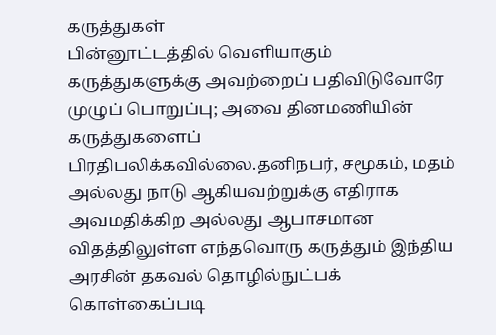கருத்துகள்
பின்னூட்டத்தில் வெளியாகும் கருத்துகளுக்கு அவற்றைப் பதிவிடுவோரே முழுப் பொறுப்பு; அவை தினமணியின் கருத்துகளைப் பிரதிபலிக்கவில்லை.தனிநபர், சமூகம், மதம் அல்லது நாடு ஆகியவற்றுக்கு எதிராக அவமதிக்கிற அல்லது ஆபாசமான விதத்திலுள்ள எந்தவொரு கருத்தும் இந்திய அரசின் தகவல் தொழில்நுட்பக் கொள்கைப்படி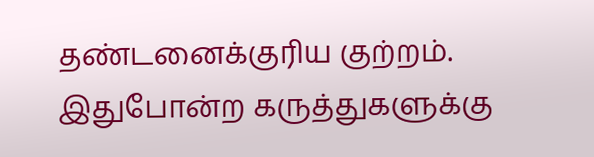தண்டனைக்குரிய குற்றம். இதுபோன்ற கருத்துகளுக்கு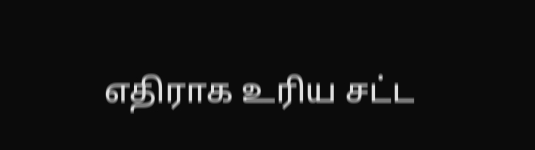எதிராக உரிய சட்ட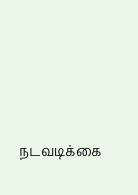நடவடிக்கை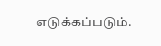எடுக்கப்படும்.